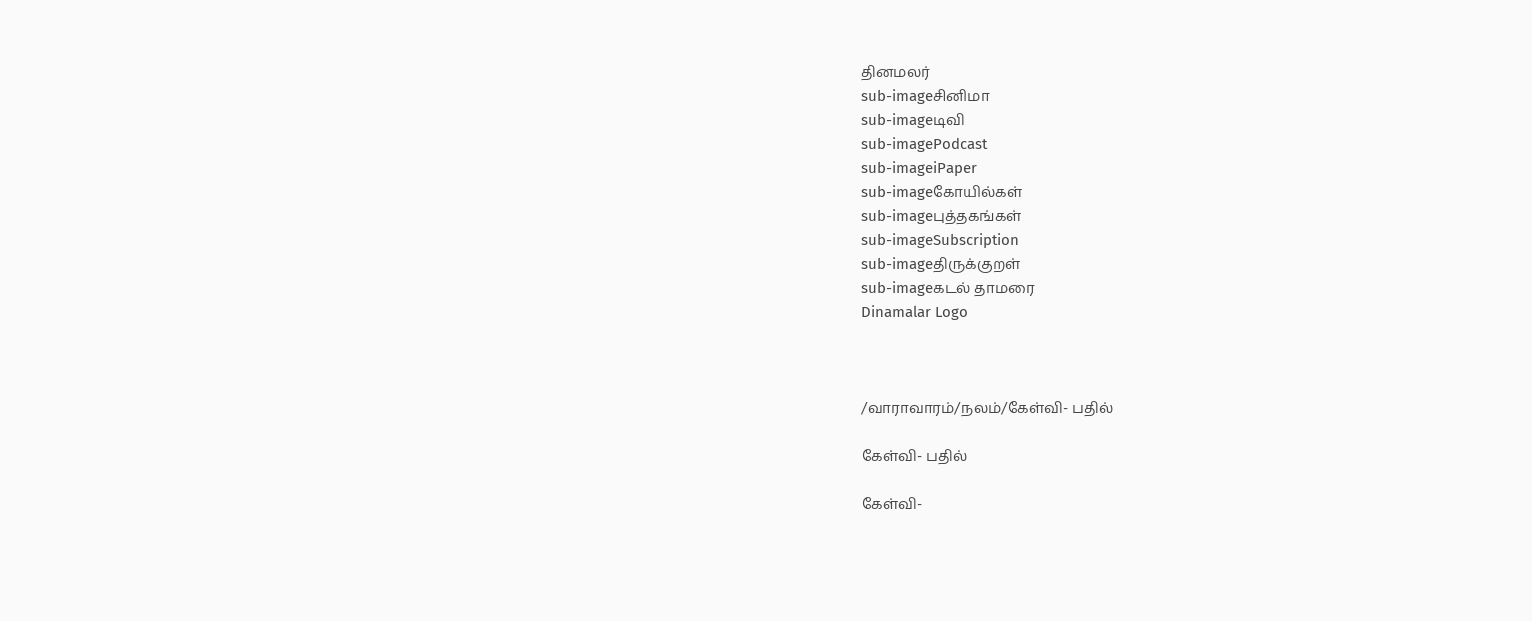தினமலர்
sub-imageசினிமா
sub-imageடிவி
sub-imagePodcast
sub-imageiPaper
sub-imageகோயில்கள்
sub-imageபுத்தகங்கள்
sub-imageSubscription
sub-imageதிருக்குறள்
sub-imageகடல் தாமரை
Dinamalar Logo



/வாராவாரம்/நலம்/கேள்வி- பதில்

கேள்வி- பதில்

கேள்வி-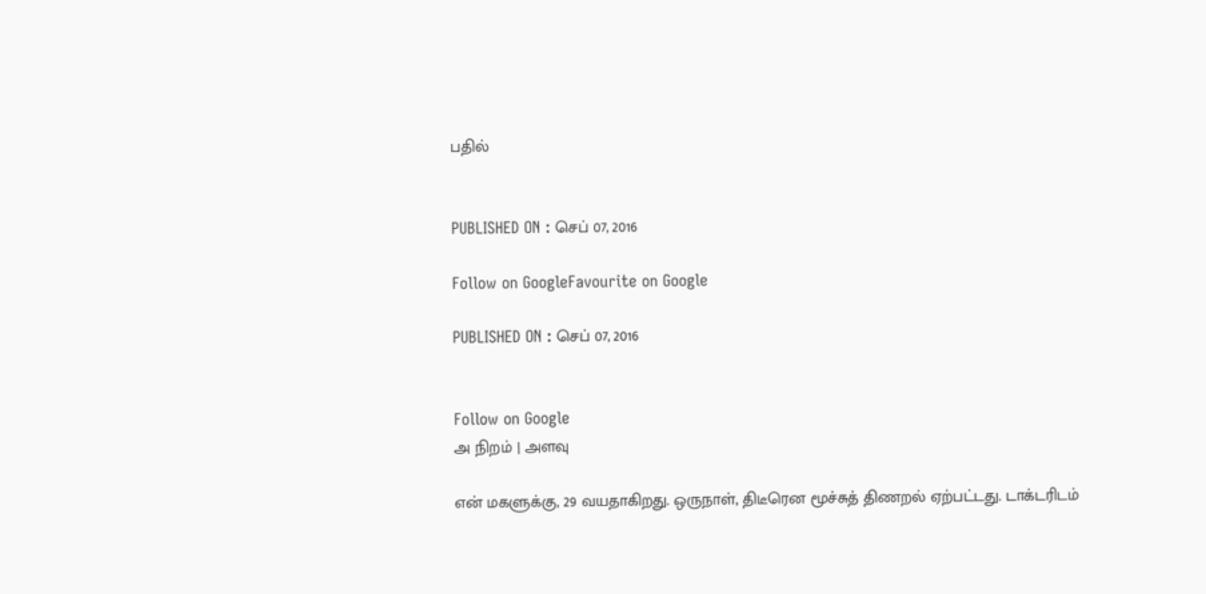பதில்


PUBLISHED ON : செப் 07, 2016

Follow on GoogleFavourite on Google

PUBLISHED ON : செப் 07, 2016


Follow on Google
அ நிறம் | அளவு

என் மகளுக்கு, 29 வயதாகிறது. ஒருநாள், திடீரென மூச்சுத் திணறல் ஏற்பட்டது. டாக்டரிடம்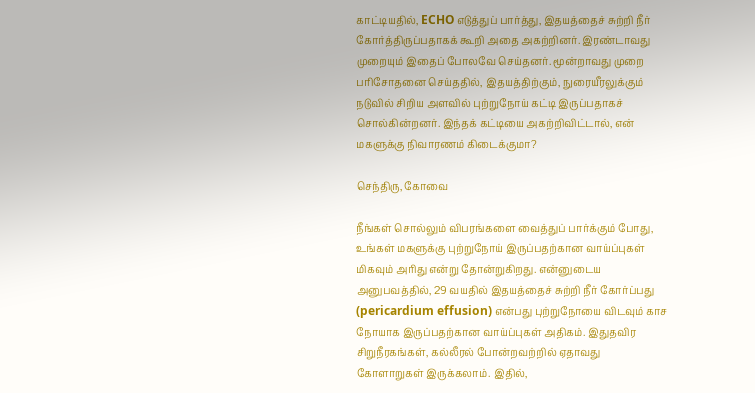காட்டியதில், ECHO எடுத்துப் பார்த்து, இதயத்தைச் சுற்றி நீர் கோர்த்திருப்பதாகக் கூறி அதை அகற்றினர். இரண்டாவது முறையும் இதைப் போலவே செய்தனர். மூன்றாவது முறை பரிசோதனை செய்ததில், இதயத்திற்கும், நுரையீரலுக்கும் நடுவில் சிறிய அளவில் புற்றுநோய் கட்டி இருப்பதாகச் சொல்கின்றனர். இந்தக் கட்டியை அகற்றிவிட்டால், என் மகளுக்கு நிவாரணம் கிடைக்குமா?

செந்திரு, கோவை

நீங்கள் சொல்லும் விபரங்களை வைத்துப் பார்க்கும் போது, உங்கள் மகளுக்கு புற்றுநோய் இருப்பதற்கான வாய்ப்புகள் மிகவும் அரிது என்று தோன்றுகிறது. என்னுடைய அனுபவத்தில், 29 வயதில் இதயத்தைச் சுற்றி நீர் கோர்ப்பது (pericardium effusion) என்பது புற்றுநோயை விடவும் காச நோயாக இருப்பதற்கான வாய்ப்புகள் அதிகம். இதுதவிர சிறுநீரகங்கள், கல்லீரல் போன்றவற்றில் ஏதாவது கோளாறுகள் இருக்கலாம். இதில்,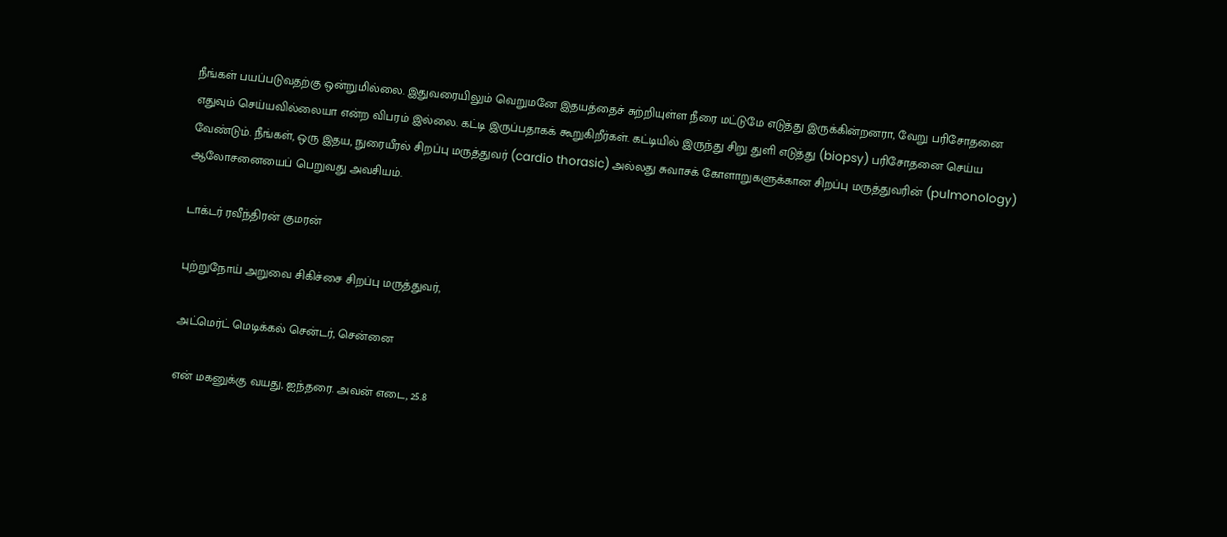நீங்கள் பயப்படுவதற்கு ஒன்றுமில்லை. இதுவரையிலும் வெறுமனே இதயத்தைச் சுற்றியுள்ள நீரை மட்டுமே எடுத்து இருக்கின்றனரா, வேறு பரிசோதனை எதுவும் செய்யவில்லையா என்ற விபரம் இல்லை. கட்டி இருப்பதாகக் கூறுகிறீர்கள். கட்டியில் இருந்து சிறு துளி எடுத்து (biopsy) பரிசோதனை செய்ய வேண்டும். நீங்கள், ஒரு இதய, நுரையீரல் சிறப்பு மருத்துவர் (cardio thorasic) அல்லது சுவாசக் கோளாறுகளுக்கான சிறப்பு மருத்துவரின் (pulmonology) ஆலோசனையைப் பெறுவது அவசியம்.

டாக்டர் ரவீந்திரன் குமரன்

புற்றுநோய் அறுவை சிகிச்சை சிறப்பு மருத்துவர்,

அட்மெர்ட் மெடிக்கல் சென்டர், சென்னை

என் மகனுக்கு வயது, ஐந்தரை. அவன் எடை, 25.8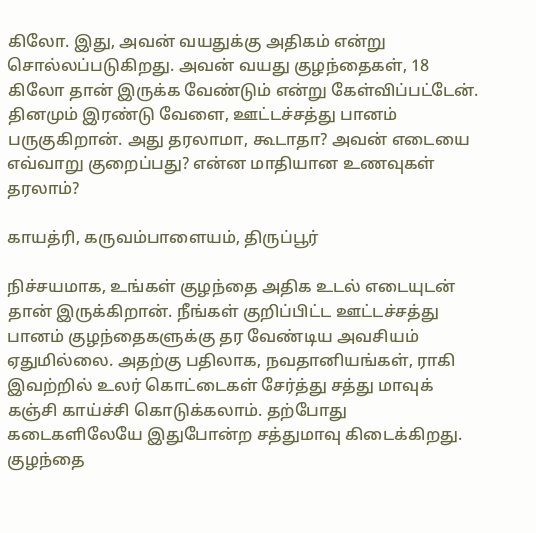கிலோ. இது, அவன் வயதுக்கு அதிகம் என்று சொல்லப்படுகிறது. அவன் வயது குழந்தைகள், 18 கிலோ தான் இருக்க வேண்டும் என்று கேள்விப்பட்டேன். தினமும் இரண்டு வேளை, ஊட்டச்சத்து பானம் பருகுகிறான். அது தரலாமா, கூடாதா? அவன் எடையை எவ்வாறு குறைப்பது? என்ன மாதியான உணவுகள் தரலாம்?

காயத்ரி, கருவம்பாளையம், திருப்பூர்

நிச்சயமாக, உங்கள் குழந்தை அதிக உடல் எடையுடன் தான் இருக்கிறான். நீங்கள் குறிப்பிட்ட ஊட்டச்சத்து பானம் குழந்தைகளுக்கு தர வேண்டிய அவசியம் ஏதுமில்லை. அதற்கு பதிலாக, நவதானியங்கள், ராகி இவற்றில் உலர் கொட்டைகள் சேர்த்து சத்து மாவுக் கஞ்சி காய்ச்சி கொடுக்கலாம். தற்போது கடைகளிலேயே இதுபோன்ற சத்துமாவு கிடைக்கிறது. குழந்தை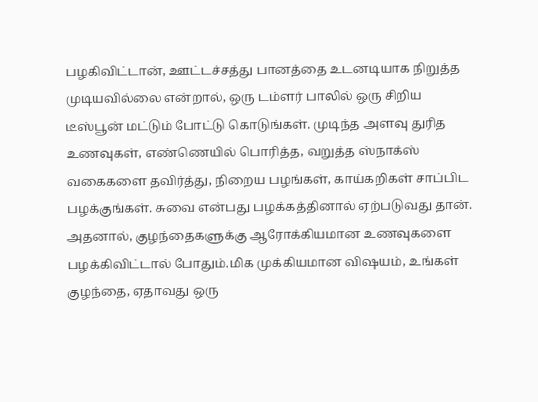பழகிவிட்டான், ஊட்டச்சத்து பானத்தை உடனடியாக நிறுத்த முடியவில்லை என்றால், ஒரு டம்ளர் பாலில் ஒரு சிறிய டீஸ்பூன் மட்டும் போட்டு கொடுங்கள். முடிந்த அளவு துரித உணவுகள், எண்ணெயில் பொரித்த, வறுத்த ஸ்நாக்ஸ் வகைகளை தவிர்த்து, நிறைய பழங்கள், காய்கறிகள் சாப்பிட பழக்குங்கள். சுவை என்பது பழக்கத்தினால் ஏற்படுவது தான். அதனால், குழந்தைகளுக்கு ஆரோக்கியமான உணவுகளை பழக்கிவிட்டால் போதும்.மிக முக்கியமான விஷயம், உங்கள் குழந்தை, ஏதாவது ஒரு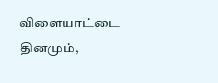விளையாட்டை தினமும்,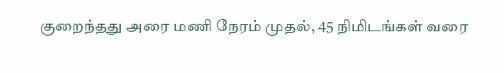குறைந்தது அரை மணி நேரம் முதல், 45 நிமிடங்கள் வரை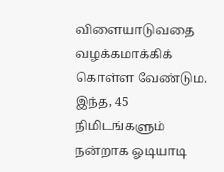விளையாடுவதை வழக்கமாக்கிக் கொள்ள வேண்டும. இந்த, 45 நிமிடங்களும் நன்றாக ஓடியாடி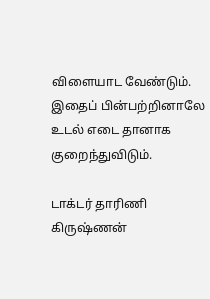விளையாட வேண்டும். இதைப் பின்பற்றினாலே உடல் எடை தானாக குறைந்துவிடும்.

டாக்டர் தாரிணி கிருஷ்ணன்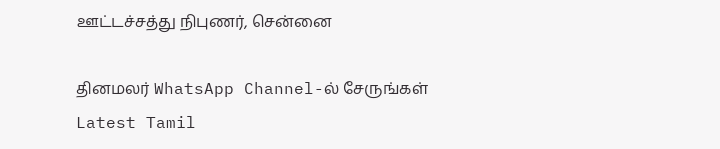ஊட்டச்சத்து நிபுணர், சென்னை

தினமலர் WhatsApp Channel-ல் சேருங்கள்
Latest Tamil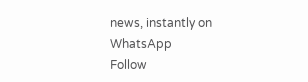news, instantly on WhatsApp
Follow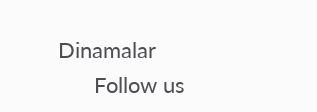Dinamalar
      Follow us